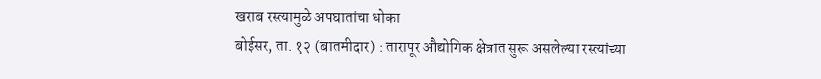खराब रस्त्यामुळे अपघातांचा धोका
बोईसर, ता. १२ (बातमीदार) : तारापूर औद्योगिक क्षेत्रात सुरू असलेल्या रस्त्यांच्या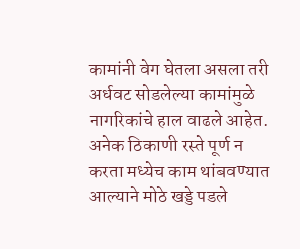कामांनी वेग घेतला असला तरी अर्धवट सोडलेल्या कामांमुळे नागरिकांचे हाल वाढले आहेत. अनेक ठिकाणी रस्ते पूर्ण न करता मध्येच काम थांबवण्यात आल्याने मोठे खड्डे पडले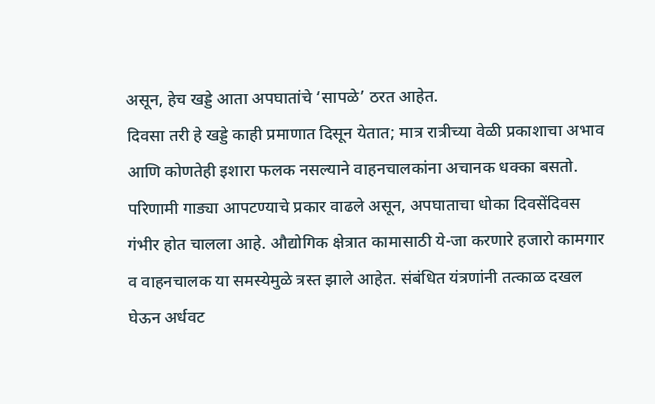असून, हेच खड्डे आता अपघातांचे ‘सापळे’ ठरत आहेत.
दिवसा तरी हे खड्डे काही प्रमाणात दिसून येतात; मात्र रात्रीच्या वेळी प्रकाशाचा अभाव आणि कोणतेही इशारा फलक नसल्याने वाहनचालकांना अचानक धक्का बसतो. परिणामी गाड्या आपटण्याचे प्रकार वाढले असून, अपघाताचा धोका दिवसेंदिवस गंभीर होत चालला आहे. औद्योगिक क्षेत्रात कामासाठी ये-जा करणारे हजारो कामगार व वाहनचालक या समस्येमुळे त्रस्त झाले आहेत. संबंधित यंत्रणांनी तत्काळ दखल घेऊन अर्धवट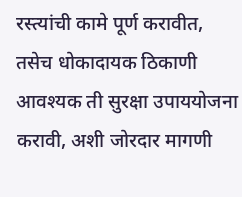रस्त्यांची कामे पूर्ण करावीत, तसेच धोकादायक ठिकाणी आवश्यक ती सुरक्षा उपाययोजना करावी, अशी जोरदार मागणी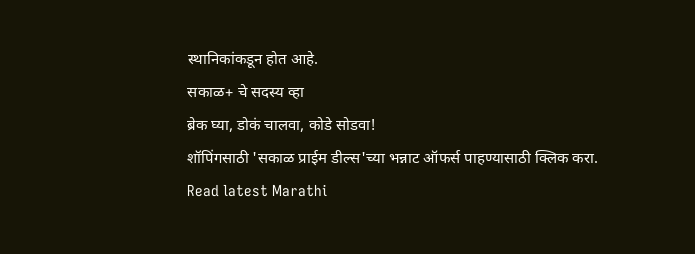स्थानिकांकडून होत आहे.
सकाळ+ चे सदस्य व्हा
ब्रेक घ्या, डोकं चालवा, कोडे सोडवा!
शॉपिंगसाठी 'सकाळ प्राईम डील्स'च्या भन्नाट ऑफर्स पाहण्यासाठी क्लिक करा.
Read latest Marathi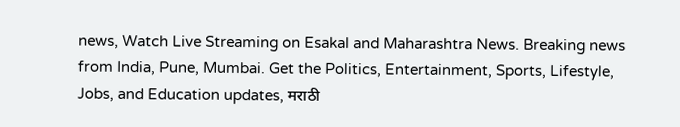news, Watch Live Streaming on Esakal and Maharashtra News. Breaking news from India, Pune, Mumbai. Get the Politics, Entertainment, Sports, Lifestyle, Jobs, and Education updates, मराठी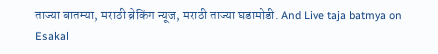ताज्या बातम्या, मराठी ब्रेकिंग न्यूज, मराठी ताज्या घडामोडी. And Live taja batmya on Esakal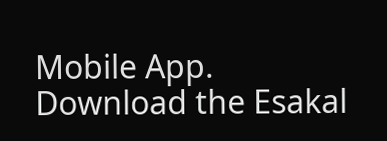Mobile App. Download the Esakal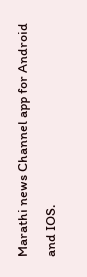Marathi news Channel app for Android and IOS.